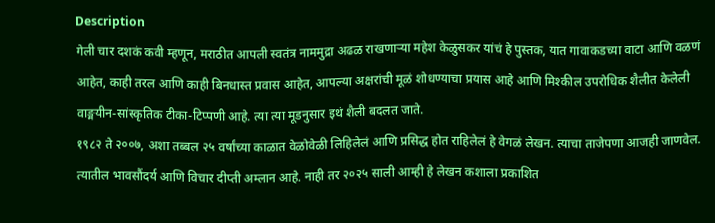Description
गेली चार दशकं कवी म्हणून, मराठीत आपली स्वतंत्र नाममुद्रा अढळ राखणाऱ्या महेश केळुसकर यांचं हे पुस्तक, यात गावाकडच्या वाटा आणि वळणं आहेत, काही तरल आणि काही बिनधास्त प्रवास आहेत, आपल्या अक्षरांची मूळं शोधण्याचा प्रयास आहे आणि मिश्कील उपरोधिक शैलीत केलेली वाङ्मयीन-सांस्कृतिक टीका-टिप्पणी आहे. त्या त्या मूडनुसार इथं शैली बदलत जाते.
१९८२ ते २००७, अशा तब्बल २५ वर्षांच्या काळात वेळोवेळी लिहिलेलं आणि प्रसिद्ध होत राहिलेलं हे वेगळं लेखन. त्याचा ताजेपणा आजही जाणवेल. त्यातील भावसौंदर्य आणि विचार दीप्ती अम्लान आहे. नाही तर २०२५ साली आम्ही हे लेखन कशाला प्रकाशित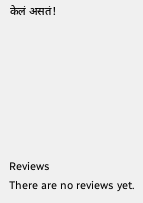केलं असतं!







Reviews
There are no reviews yet.